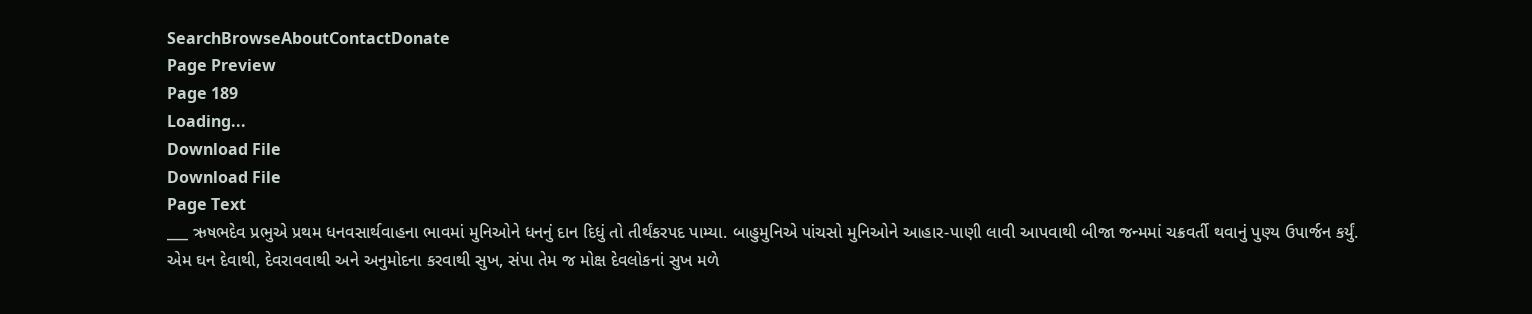SearchBrowseAboutContactDonate
Page Preview
Page 189
Loading...
Download File
Download File
Page Text
___ ઋષભદેવ પ્રભુએ પ્રથમ ધનવસાર્થવાહના ભાવમાં મુનિઓને ધનનું દાન દિધું તો તીર્થંકરપદ પામ્યા. બાહુમુનિએ પાંચસો મુનિઓને આહાર-પાણી લાવી આપવાથી બીજા જન્મમાં ચક્રવર્તી થવાનું પુણ્ય ઉપાર્જન કર્યું. એમ ઘન દેવાથી, દેવરાવવાથી અને અનુમોદના કરવાથી સુખ, સંપા તેમ જ મોક્ષ દેવલોકનાં સુખ મળે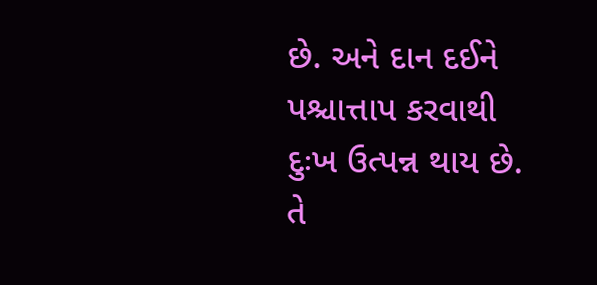છે. અને દાન દઈને પશ્ચાત્તાપ કરવાથી દુઃખ ઉત્પન્ન થાય છે. તે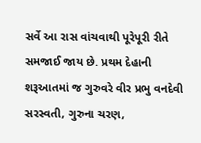સર્વે આ રાસ વાંચવાથી પૂરેપૂરી રીતે સમજાઈ જાય છે. પ્રથમ દેહાની શરૂઆતમાં જ ગુરુવરે વીર પ્રભુ વનદેવી સરસ્વતી, ગુરુના ચરણ,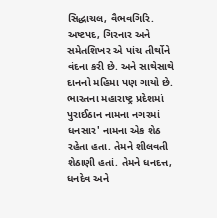સિદ્ધાચલ, વૈભવગિરિ. અષ્ટપદ, ગિરનાર અને સમેતશિખર એ પાંચ તીર્થોને વંદના કરી છે. અને સાથેસાથે દાનનો મહિમા પણ ગાયો છે. ભારતના મહારાષ્ટ્ર પ્રદેશમાં પુરાઈઠાન નામના નગરમાં ધનસાર' નામના એક શેઠ રહેતા હતા. તેમને શીલવતી શેઠાણી હતાં. તેમને ધનદત્ત, ધનદેવ અને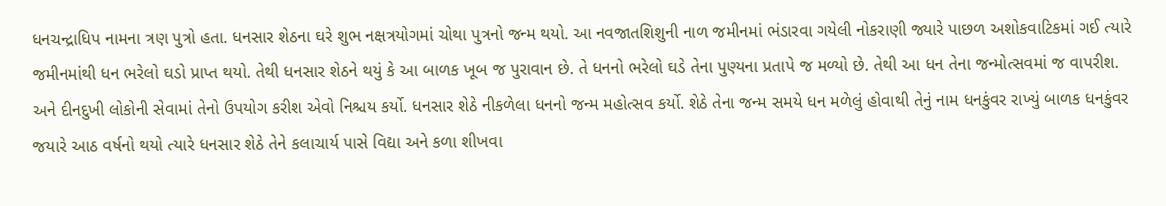ધનચન્દ્રાધિપ નામના ત્રણ પુત્રો હતા. ધનસાર શેઠના ઘરે શુભ નક્ષત્રયોગમાં ચોથા પુત્રનો જન્મ થયો. આ નવજાતશિશુની નાળ જમીનમાં ભંડારવા ગયેલી નોકરાણી જ્યારે પાછળ અશોકવાટિકમાં ગઈ ત્યારે જમીનમાંથી ધન ભરેલો ઘડો પ્રાપ્ત થયો. તેથી ધનસાર શેઠને થયું કે આ બાળક ખૂબ જ પુરાવાન છે. તે ધનનો ભરેલો ઘડે તેના પુણ્યના પ્રતાપે જ મળ્યો છે. તેથી આ ધન તેના જન્મોત્સવમાં જ વાપરીશ. અને દીનદુખી લોકોની સેવામાં તેનો ઉપયોગ કરીશ એવો નિશ્ચય કર્યો. ધનસાર શેઠે નીકળેલા ધનનો જન્મ મહોત્સવ કર્યો. શેઠે તેના જન્મ સમયે ધન મળેલું હોવાથી તેનું નામ ધનકુંવર રાખ્યું બાળક ધનકુંવર જયારે આઠ વર્ષનો થયો ત્યારે ધનસાર શેઠે તેને કલાચાર્ય પાસે વિદ્યા અને કળા શીખવા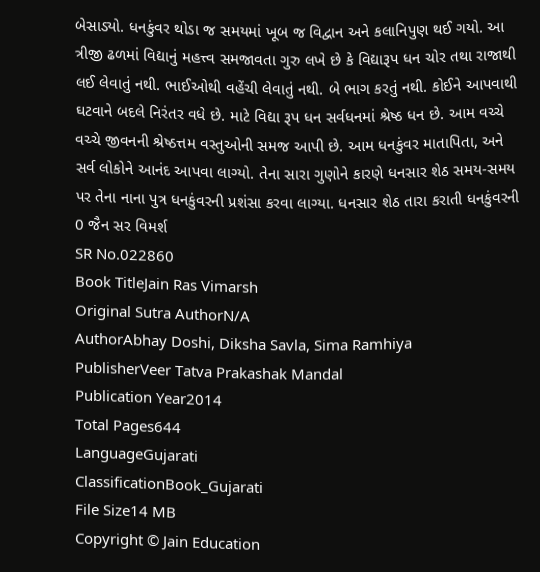બેસાડ્યો. ધનકુંવર થોડા જ સમયમાં ખૂબ જ વિદ્વાન અને કલાનિપુણ થઈ ગયો. આ ત્રીજી ઢળમાં વિદ્યાનું મહત્ત્વ સમજાવતા ગુરુ લખે છે કે વિદ્યારૂપ ધન ચોર તથા રાજાથી લઈ લેવાતું નથી. ભાઈઓથી વહેંચી લેવાતું નથી. બે ભાગ કરતું નથી. કોઈને આપવાથી ઘટવાને બદલે નિરંતર વધે છે. માટે વિદ્યા રૂપ ધન સર્વધનમાં શ્રેષ્ઠ ધન છે. આમ વચ્ચે વચ્ચે જીવનની શ્રેષ્ઠત્તમ વસ્તુઓની સમજ આપી છે. આમ ધનકુંવર માતાપિતા, અને સર્વ લોકોને આનંદ આપવા લાગ્યો. તેના સારા ગુણોને કારણે ધનસાર શેઠ સમય-સમય પર તેના નાના પુત્ર ધનકુંવરની પ્રશંસા કરવા લાગ્યા. ધનસાર શેઠ તારા કરાતી ધનકુંવરની 0 જૈન સર વિમર્શ
SR No.022860
Book TitleJain Ras Vimarsh
Original Sutra AuthorN/A
AuthorAbhay Doshi, Diksha Savla, Sima Ramhiya
PublisherVeer Tatva Prakashak Mandal
Publication Year2014
Total Pages644
LanguageGujarati
ClassificationBook_Gujarati
File Size14 MB
Copyright © Jain Education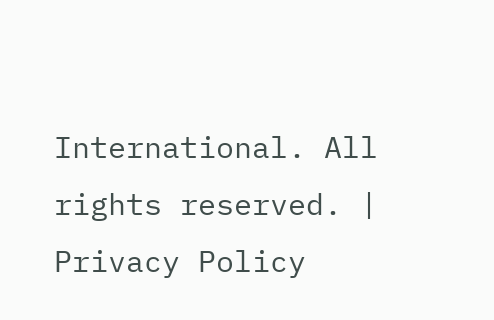International. All rights reserved. | Privacy Policy